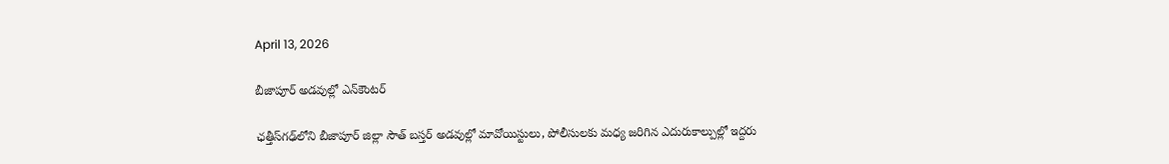April 13, 2026

బీజాపూర్‌ అడవుల్లో ఎన్‌కౌంటర్‌

ఛత్తీస్‌గఢ్‌లోని బీజాపూర్‌ జిల్లా సౌత్‌ బస్తర్‌ అడవుల్లో మావోయిస్టులు, పోలీసులకు మధ్య జరిగిన ఎదురుకాల్పుల్లో ఇద్దరు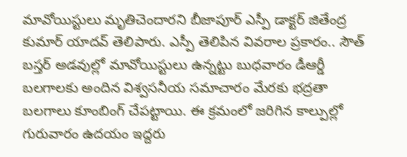మావోయిస్టులు మృతిచెందారని బీజాపూర్‌ ఎస్పీ డాక్టర్‌ జితేంద్ర కుమార్‌ యాదవ్‌ తెలిపారు. ఎస్పీ తెలిపిన వివరాల ప్రకారం.. సౌత్‌ బస్తర్‌ అడవుల్లో మావోయిస్టులు ఉన్నట్టు బుధవారం డీఆర్డీ బలగాలకు అందిన విశ్వసనీయ సమాచారం మేరకు భద్రతా బలగాలు కూంబింగ్‌ చేపట్టాయి. ఈ క్రమంలో జరిగిన కాల్పుల్లో గురువారం ఉదయం ఇద్దరు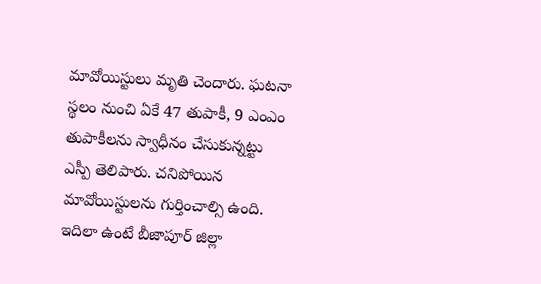మావోయిస్టులు మృతి చెందారు. ఘటనా స్థలం నుంచి ఏకే 47 తుపాకీ, 9 ఎంఎం తుపాకీలను స్వాధీనం చేసుకున్నట్టు ఎస్పీ తెలిపారు. చనిపోయిన మావోయిస్టులను గుర్తించాల్సి ఉంది. ఇదిలా ఉంటే బీజాపూర్‌ జిల్లా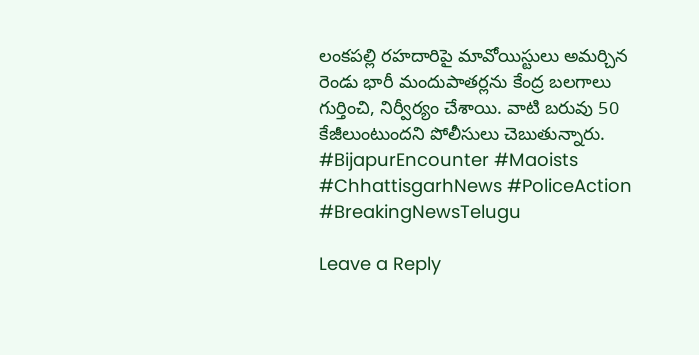లంకపల్లి రహదారిపై మావోయిస్టులు అమర్చిన రెండు భారీ మందుపాతర్లను కేంద్ర బలగాలు గుర్తించి, నిర్వీర్యం చేశాయి. వాటి బరువు 50 కేజీలుంటుందని పోలీసులు చెబుతున్నారు.
#BijapurEncounter #Maoists #ChhattisgarhNews #PoliceAction #BreakingNewsTelugu

Leave a Reply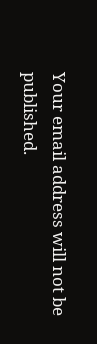Your email address will not be published.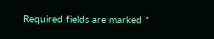Required fields are marked *